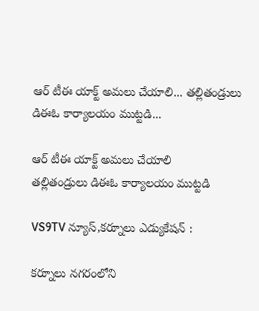ఆర్ టీఈ యాక్ట్ అమలు చేయాలి... తల్లితండ్రులు డిఈఓ కార్యాలయం ముట్టడి...

ఆర్ టీఈ యాక్ట్ అమలు చేయాలి
తల్లితండ్రులు డిఈఓ కార్యాలయం ముట్టడి

VS9TV న్యూస్,కర్నూలు ఎడ్యుకేషన్ :

కర్నూలు నగరంలోని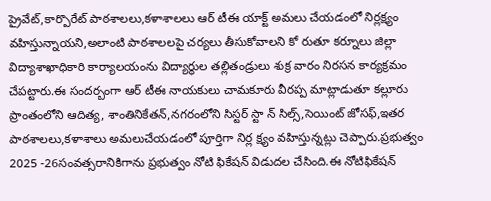ప్రైవేట్,కార్పొరేట్ పాఠశాలలు,కళాశాలలు ఆర్ టీఈ యాక్ట్ అమలు చేయడంలో నిర్లక్ష్యం వహిస్తున్నాయని,అలాంటి పాఠశాలలపై చర్యలు తీసుకోవాలని కో రుతూ కర్నూలు జిల్లా విద్యాశాఖాధికారి కార్యాలయంను విద్యార్థుల తల్లితండ్రులు శుక్ర వారం నిరసన కార్యక్రమం చేపట్టారు.ఈ సందర్బంగా ఆర్ టీఈ నాయకులు చామకూరు వీరప్ప మాట్లాడుతూ కల్లూరు ప్రాంతంలోని ఆదిత్య, శాంతినికేతన్,నగరంలోని సిస్టర్ స్టా న్ సిల్స్,సెయింట్ జోసఫ్,ఇతర పాఠశాలలు,కళాశాలు అమలుచేయడంలో పూర్తిగా నిర్ల క్ష్యం వహిస్తున్నట్లు చెప్పారు.ప్రభుత్వం 2025 -26సంవత్సరానికిగాను ప్రభుత్వం నోటి ఫికేషన్ విడుదల చేసింది.ఈ నోటిఫికేషన్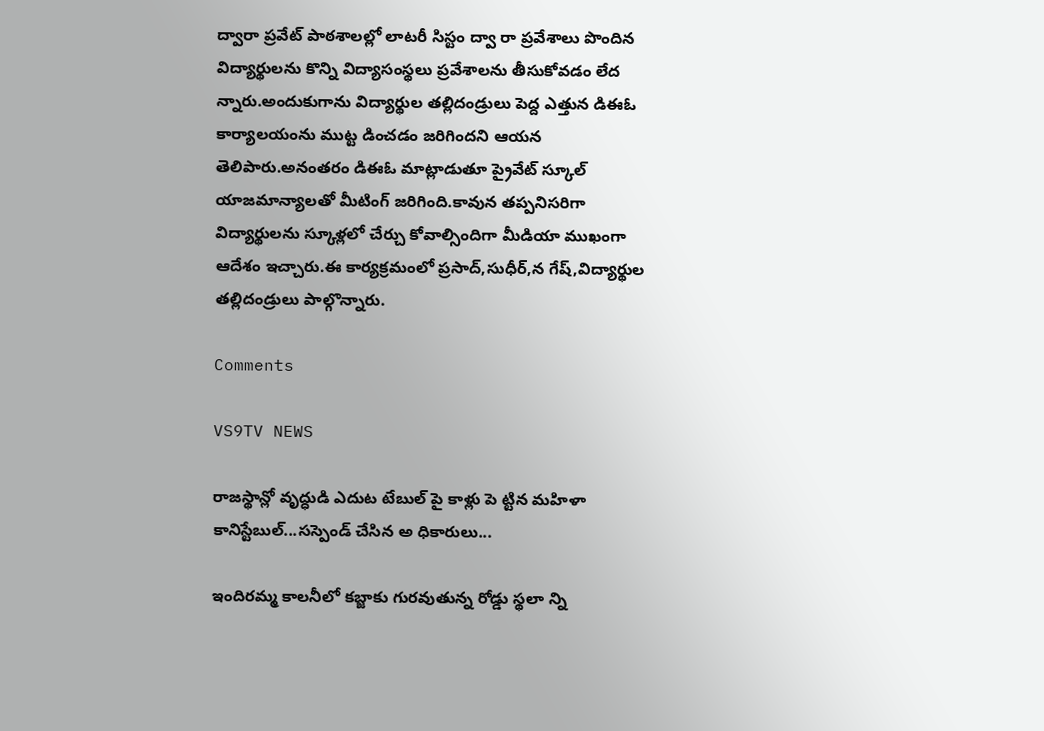ద్వారా ప్రవేట్ పాఠశాలల్లో లాటరీ సిస్టం ద్వా రా ప్రవేశాలు పొందిన విద్యార్థులను కొన్ని విద్యాసంస్థలు ప్రవేశాలను తీసుకోవడం లేద న్నారు.అందుకుగాను విద్యార్థుల తల్లిదండ్రులు పెద్ద ఎత్తున డిఈఓ కార్యాలయంను ముట్ట డించడం జరిగిందని ఆయన తెలిపారు.అనంతరం డిఈఓ మాట్లాడుతూ ప్రైవేట్ స్కూల్ యాజమాన్యాలతో మీటింగ్ జరిగింది.కావున తప్పనిసరిగా విద్యార్థులను స్కూళ్లలో చేర్చు కోవాల్సిందిగా మీడియా ముఖంగా ఆదేశం ఇచ్చారు.ఈ కార్యక్రమంలో ప్రసాద్,సుధీర్,న గేష్,విద్యార్థుల తల్లిదండ్రులు పాల్గొన్నారు.

Comments

VS9TV NEWS

రాజస్థాన్లో వృద్ధుడి ఎదుట టేబుల్ పై కాళ్లు పె ట్టిన మహిళా కానిస్టేబుల్...సస్పెండ్ చేసిన అ ధికారులు...

ఇందిరమ్మ కాలనీలో కబ్జాకు గురవుతున్న రోడ్డు స్థలా న్ని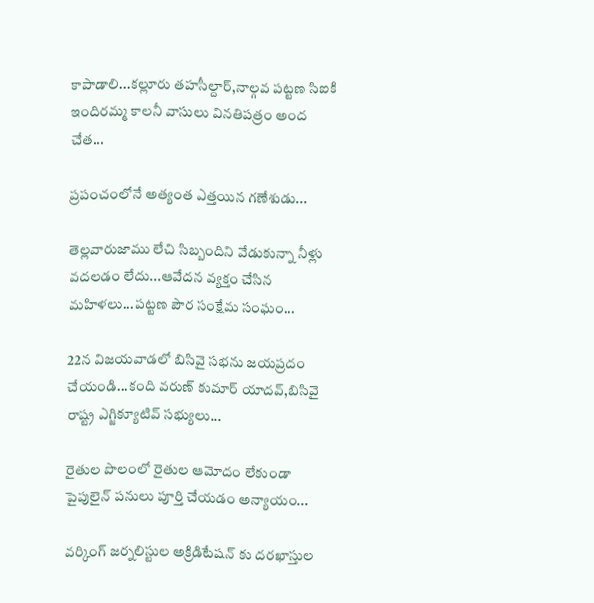కాపాడాలి...కల్లూరు తహసీల్దార్,నాల్గవ పట్టణ సిఐకి ఇందిరమ్మ కాలనీ వాసులు వినతిపత్రం అంద చేత...

ప్రపంచంలోనే అత్యంత ఎత్తయిన గణేశుడు...

తెల్లవారుజాము లేచి సిబ్బందిని వేడుకున్నా నీళ్లు వదలడం లేదు...ఆవేదన వ్యక్తం చేసిన మహిళలు...పట్టణ పౌర సంక్షేమ సంఘం...

22న విజయవాడలో బిసివై సభను జయప్రదం చేయండి...కంది వరుణ్ కుమార్ యాదవ్,బిసివై రాష్ట్ర ఎగ్జిక్యూటివ్ సభ్యులు...

రైతుల పొలంలో రైతుల ఆమోదం లేకుండా పైపులైన్ పనులు పూర్తి చేయడం అన్యాయం...

వర్కింగ్ జర్నలిస్టుల అక్రిడిటేషన్ కు దరఖాస్తుల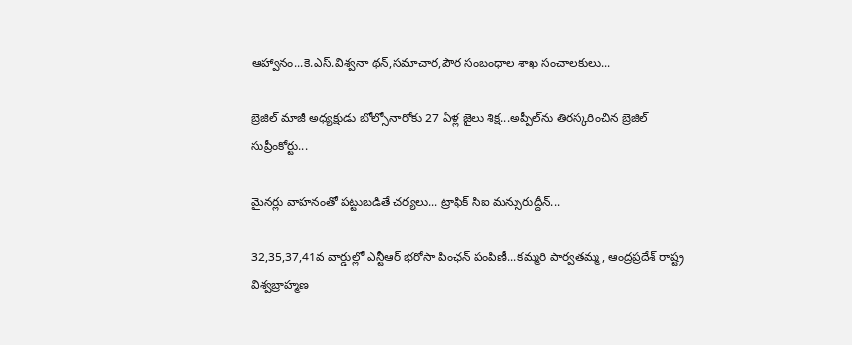ఆహ్వానం...కె.ఎస్.విశ్వనా థన్,సమాచార,పౌర సంబంధాల శాఖ సంచాలకులు...

బ్రెజిల్ మాజీ అధ్యక్షుడు బోల్సోనారోకు 27 ఏళ్ల జైలు శిక్ష...అప్పీల్‌ను తిరస్కరించిన బ్రెజిల్ సుప్రీంకోర్టు...

మైనర్లు వాహనంతో పట్టుబడితే చర్యలు... ట్రాఫిక్ సిఐ మన్సురుద్దీన్...

32,35,37,41వ వార్డుల్లో ఎన్టీఆర్ భరోసా పింఛన్ పంపిణీ...కమ్మరి పార్వతమ్మ, ఆంద్రప్రదేశ్ రాష్ట్ర విశ్వబ్రాహ్మణ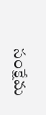సంక్షేమ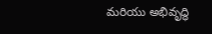మరియు అభివృద్ధి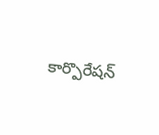కార్పొరేషన్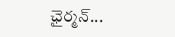ఛైర్మన్...